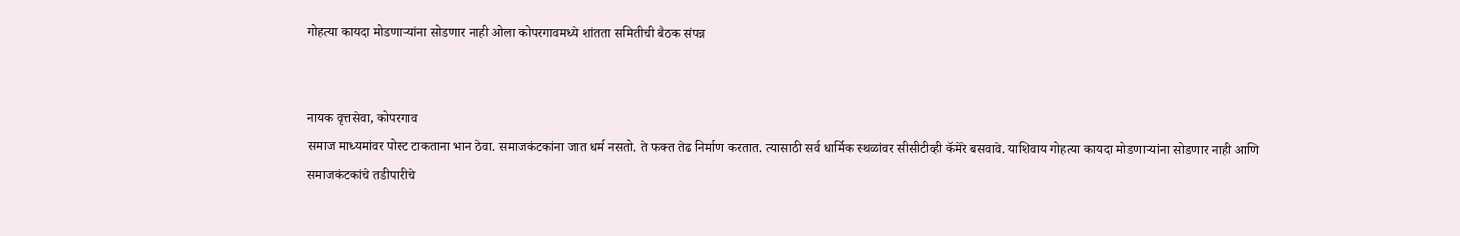गोहत्या कायदा मोडणार्‍यांना सोडणार नाही ओला कोपरगावमध्ये शांतता समितीची बैठक संपन्न


नायक वृत्तसेवा, कोपरगाव
समाज माध्यमांवर पोस्ट टाकताना भान ठेवा. समाजकंटकांना जात धर्म नसतो. ते फक्त तेढ निर्माण करतात. त्यासाठी सर्व धार्मिक स्थळांवर सीसीटीव्ही कॅमेरे बसवावे. याशिवाय गोहत्या कायदा मोडणार्‍यांना सोडणार नाही आणि समाजकंटकांचे तडीपारीचे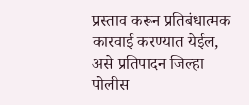प्रस्ताव करून प्रतिबंधात्मक कारवाई करण्यात येईल, असे प्रतिपादन जिल्हा पोलीस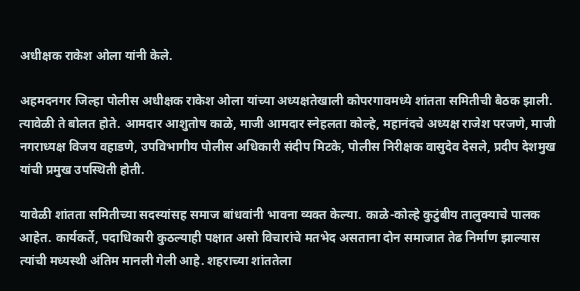अधीक्षक राकेश ओला यांनी केले.

अहमदनगर जिल्हा पोलीस अधीक्षक राकेश ओला यांच्या अध्यक्षतेखाली कोपरगावमध्ये शांतता समितीची बैठक झाली. त्यावेळी ते बोलत होते. आमदार आशुतोष काळे, माजी आमदार स्नेहलता कोल्हे, महानंदचे अध्यक्ष राजेश परजणे, माजी नगराध्यक्ष विजय वहाडणे, उपविभागीय पोलीस अधिकारी संदीप मिटके, पोलीस निरीक्षक वासुदेव देसले, प्रदीप देशमुख यांची प्रमुख उपस्थिती होती.

यावेळी शांतता समितीच्या सदस्यांसह समाज बांधवांनी भावना व्यक्त केल्या. काळे-कोल्हे कुटुंबीय तालुक्याचे पालक आहेत. कार्यकर्ते, पदाधिकारी कुठल्याही पक्षात असो विचारांचे मतभेद असताना दोन समाजात तेढ निर्माण झाल्यास त्यांची मध्यस्थी अंतिम मानली गेली आहे. शहराच्या शांततेला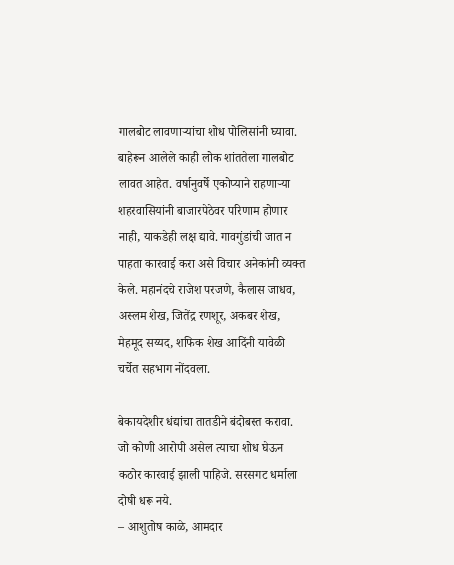गालबोट लावणार्‍यांचा शोध पोलिसांनी घ्यावा. बाहेरून आलेले काही लोक शांततेला गालबोट लावत आहेत. वर्षानुवर्षे एकोप्याने राहणार्‍या शहरवासियांनी बाजारपेठेवर परिणाम होणार नाही, याकडेही लक्ष द्यावे. गावगुंडांची जात न पाहता कारवाई करा असे विचार अनेकांनी व्यक्त केले. महानंदचे राजेश परजणे, कैलास जाधव, अस्लम शेख, जितेंद्र रणशूर, अकबर शेख, मेहमूद सय्यद, शफिक शेख आदिंनी यावेळी चर्चेत सहभाग नोंदवला.

बेकायदेशीर धंद्यांचा तातडीने बंदोबस्त करावा. जो कोणी आरोपी असेल त्याचा शोध घेऊन कठोर कारवाई झाली पाहिजे. सरसगट धर्माला दोषी धरू नये.
– आशुतोष काळे, आमदार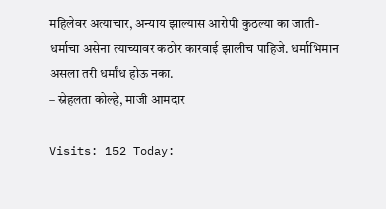महिलेवर अत्याचार, अन्याय झाल्यास आरोपी कुठल्या का जाती-धर्माचा असेना त्याच्यावर कठोर कारवाई झालीच पाहिजे. धर्माभिमान असला तरी धर्मांध होऊ नका.
– स्नेहलता कोल्हे, माजी आमदार

Visits: 152 Today: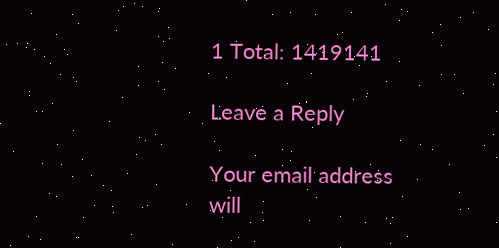1 Total: 1419141

Leave a Reply

Your email address will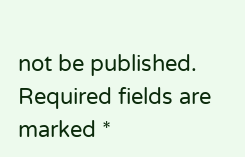not be published. Required fields are marked *